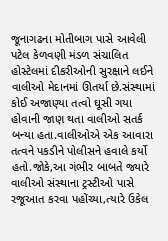જૂનાગઢના મોતીબાગ પાસે આવેલી પટેલ કેળવણી મંડળ સંચાલિત હોસ્ટેલમાં દીકરીઓની સુરક્ષાને લઈને વાલીઓ મેદાનમાં ઊતર્યા છે.સંસ્થામાં કોઈ અજાણ્યા તત્વો ઘૂસી ગયા હોવાની જાણ થતા વાલીઓ સતર્ક બન્યા હતા.વાલીઓએ એક આવારા તત્વને પકડીને પોલીસને હવાલે કર્યો હતો.જોકે,આ ગંભીર બાબતે જ્યારે વાલીઓ સંસ્થાના ટ્રસ્ટીઓ પાસે રજૂઆત કરવા પહોંચ્યા,ત્યારે ઉકેલ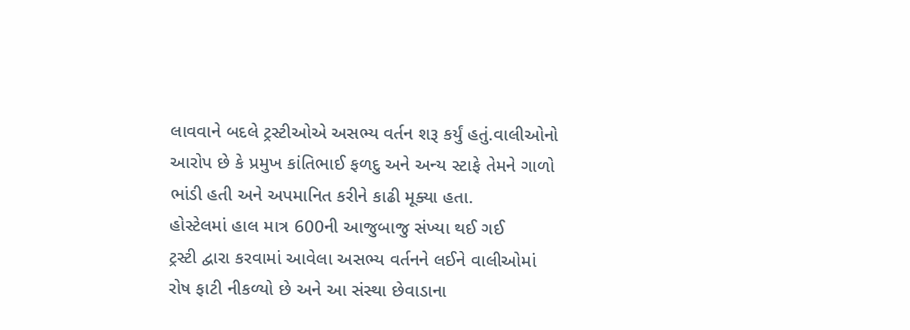લાવવાને બદલે ટ્રસ્ટીઓએ અસભ્ય વર્તન શરૂ કર્યું હતું.વાલીઓનો આરોપ છે કે પ્રમુખ કાંતિભાઈ ફળદુ અને અન્ય સ્ટાફે તેમને ગાળો ભાંડી હતી અને અપમાનિત કરીને કાઢી મૂક્યા હતા.
હોસ્ટેલમાં હાલ માત્ર 600ની આજુબાજુ સંખ્યા થઈ ગઈ
ટ્રસ્ટી દ્વારા કરવામાં આવેલા અસભ્ય વર્તનને લઈને વાલીઓમાં રોષ ફાટી નીકળ્યો છે અને આ સંસ્થા છેવાડાના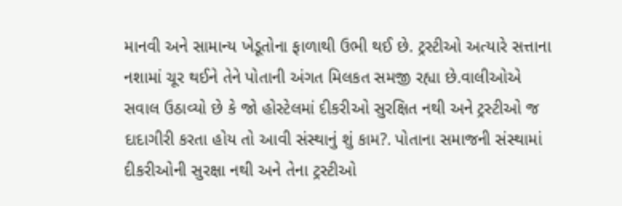માનવી અને સામાન્ય ખેડૂતોના ફાળાથી ઉભી થઈ છે. ટ્રસ્ટીઓ અત્યારે સત્તાના નશામાં ચૂર થઈને તેને પોતાની અંગત મિલકત સમજી રહ્યા છે.વાલીઓએ સવાલ ઉઠાવ્યો છે કે જો હોસ્ટેલમાં દીકરીઓ સુરક્ષિત નથી અને ટ્રસ્ટીઓ જ દાદાગીરી કરતા હોય તો આવી સંસ્થાનું શું કામ?. પોતાના સમાજની સંસ્થામાં દીકરીઓની સુરક્ષા નથી અને તેના ટ્રસ્ટીઓ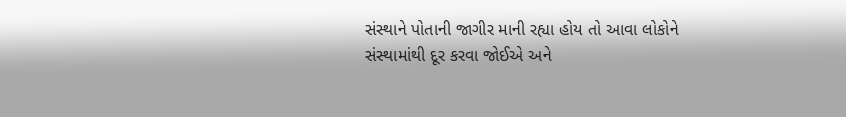સંસ્થાને પોતાની જાગીર માની રહ્યા હોય તો આવા લોકોને સંસ્થામાંથી દૂર કરવા જોઈએ અને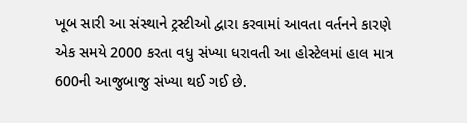ખૂબ સારી આ સંસ્થાને ટ્રસ્ટીઓ દ્વારા કરવામાં આવતા વર્તનને કારણે એક સમયે 2000 કરતા વધુ સંખ્યા ધરાવતી આ હોસ્ટેલમાં હાલ માત્ર 600ની આજુબાજુ સંખ્યા થઈ ગઈ છે.